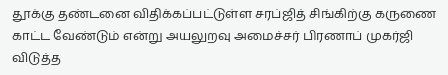தூக்கு தண்டனை விதிக்கப்பட்டுள்ள சரப்ஜித் சிங்கிற்கு கருணை காட்ட வேண்டும் என்று அயலுறவு அமைச்சர் பிரணாப் முகர்ஜி விடுத்த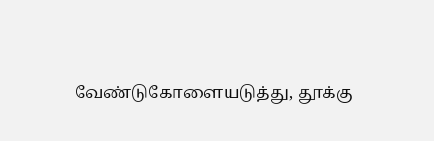வேண்டுகோளையடுத்து, தூக்கு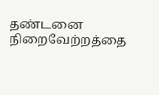தண்டனை நிறைவேற்றத்தை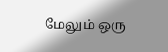மேலும் ஒரு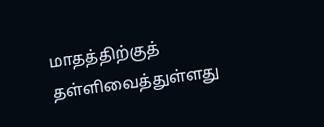மாதத்திற்குத் தள்ளிவைத்துள்ளது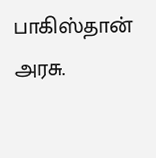பாகிஸ்தான் அரசு.